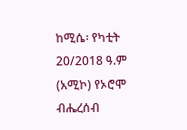ከሚሴ፡ የካቲት 20/2018 ዓ.ም (አሚኮ) የኦሮሞ ብሔረሰብ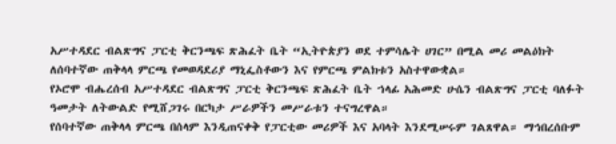አሥተዳደር ብልጽግና ፓርቲ ቅርንጫፍ ጽሕፈት ቤት “ኢትዮጵያን ወደ ተምሳሌት ሀገር” በሚል መሪ መልዕክት ለሰባተኛው ጠቅላላ ምርጫ የመወዳደሪያ ማኒፌስቶውን እና የምርጫ ምልክቱን አስተዋውቋል።
የኦሮሞ ብሔረሰብ አሥተዳደር ብልጽግና ፓርቲ ቅርንጫፍ ጽሕፈት ቤት ኀላፊ አሕመድ ሁሴን ብልጽግና ፓርቲ ባለፉት ዓመታት ለትውልድ የሚሸጋገሩ በርካታ ሥራዎችን መሥራቱን ተናግረዋል።
የሰባተኛው ጠቅላላ ምርጫ በሰላም እንዲጠናቀቅ የፓርቲው መሪዎች እና አባላት እንደሚሠሩም ገልጸዋል። ማኅበረሰቡም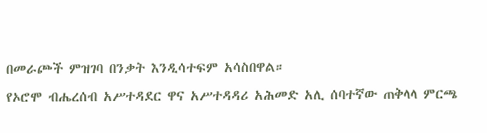በመራጮች ምዝገባ በንቃት እንዲሳተፍም አሳስበዋል።
የኦሮሞ ብሔረሰብ አሥተዳደር ዋና አሥተዳዳሪ አሕመድ አሊ ሰባተኛው ጠቅላላ ምርጫ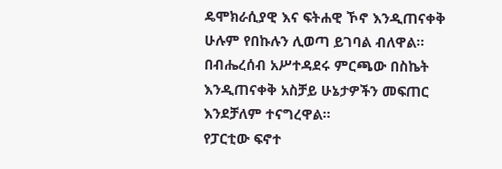ዴሞክራሲያዊ እና ፍትሐዊ ኾኖ እንዲጠናቀቅ ሁሉም የበኩሉን ሊወጣ ይገባል ብለዋል።
በብሔረሰብ አሥተዳደሩ ምርጫው በስኬት እንዲጠናቀቅ አስቻይ ሁኔታዎችን መፍጠር እንደቻለም ተናግረዋል።
የፓርቲው ፍኖተ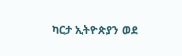ካርታ ኢትዮጵያን ወደ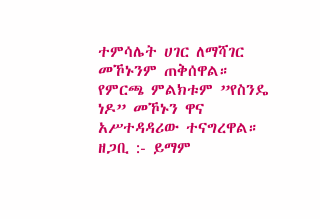ተምሳሌት ሀገር ለማሻገር መኾኑንም ጠቅሰዋል። የምርጫ ምልክቱም ”የስንዴ ነዶ” መኾኑን ዋና አሥተዳዳሪው ተናግረዋል።
ዘጋቢ :- ይማም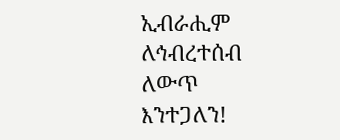ኢብራሒም
ለኅብረተሰብ ለውጥ እንተጋለን!